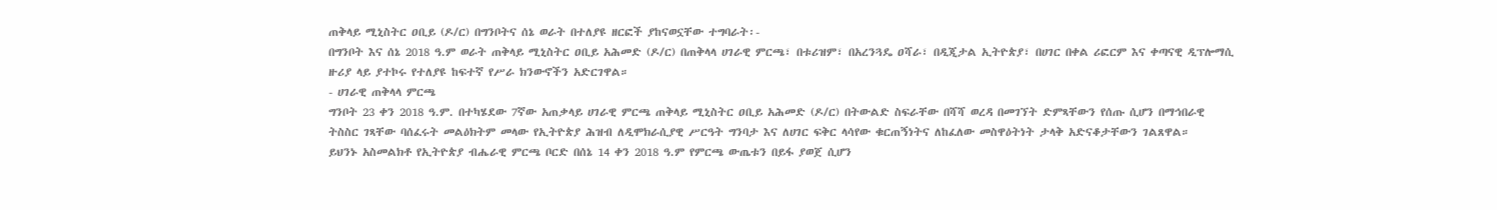ጠቅላይ ሚኒስትር ዐቢይ (ዶ/ር) በግንቦትና ሰኔ ወራት በተለያዩ ዘርፎች ያከናወኗቸው ተግባራት፡-
በግንቦት እና ሰኔ 2018 ዓ.ም ወራት ጠቅላይ ሚኒስትር ዐቢይ አሕመድ (ዶ/ር) በጠቅላላ ሀገራዊ ምርጫ፣ በቱሪዝም፣ በአረንጓዴ ዐሻራ፣ በዲጂታል ኢትዮጵያ፣ በሀገር በቀል ሪፎርም እና ቀጣናዊ ዲፕሎማሲ ዙሪያ ላይ ያተኮሩ የተለያዩ ከፍተኛ የሥራ ክንውኖችን አድርገዋል።
- ሀገራዊ ጠቅላላ ምርጫ
ግንቦት 23 ቀን 2018 ዓ.ም. በተካሄደው 7ኛው አጠቃላይ ሀገራዊ ምርጫ ጠቅላይ ሚኒስትር ዐቢይ አሕመድ (ዶ/ር) በትውልድ ስፍራቸው በሻሻ ወረዳ በመገኘት ድምጻቸውን የሰጡ ሲሆን በማኅበራዊ ትስስር ገጻቸው ባሰፈሩት መልዕክትም መላው የኢትዮጵያ ሕዝብ ለዲሞክራሲያዊ ሥርዓት ግንባታ እና ለሀገር ፍቅር ላሳየው ቁርጠኝነትና ለከፈለው መስዋዕትነት ታላቅ አድናቆታቸውን ገልጸዋል።
ይህንኑ አስመልክቶ የኢትዮጵያ ብሔራዊ ምርጫ ቦርድ በሰኔ 14 ቀን 2018 ዓ.ም የምርጫ ውጤቱን በይፋ ያወጀ ሲሆን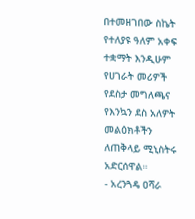በተመዘገበው ስኬት የተለያዩ ዓለም አቀፍ ተቋማት እንዲሁም የሀገራት መሪዎች የደስታ መግለጫና የእንኳን ደስ አለዎት መልዕክቶችን ለጠቅላይ ሚኒስትሩ አድርሰዋል።
- አረንጓዴ ዐሻራ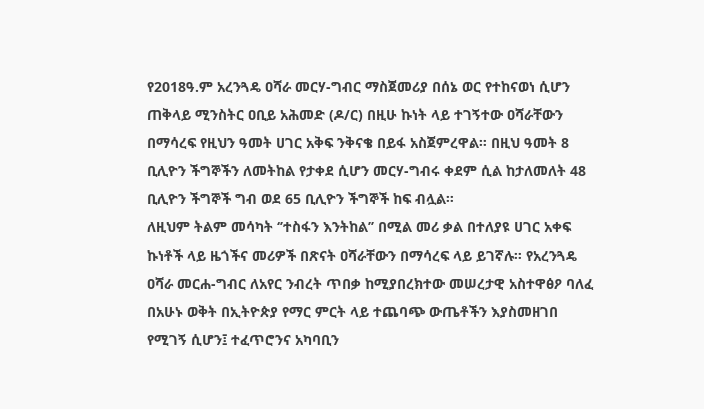የ2018ዓ.ም አረንጓዴ ዐሻራ መርሃ-ግብር ማስጀመሪያ በሰኔ ወር የተከናወነ ሲሆን ጠቅላይ ሚንስትር ዐቢይ አሕመድ (ዶ/ር) በዚሁ ኩነት ላይ ተገኝተው ዐሻራቸውን በማሳረፍ የዚህን ዓመት ሀገር አቅፍ ንቅናቄ በይፋ አስጀምረዋል። በዚህ ዓመት 8 ቢሊዮን ችግኞችን ለመትከል የታቀደ ሲሆን መርሃ-ግብሩ ቀደም ሲል ከታለመለት 48 ቢሊዮን ችግኞች ግብ ወደ 65 ቢሊዮን ችግኞች ከፍ ብሏል።
ለዚህም ትልም መሳካት ‘’ተስፋን እንትከል’’ በሚል መሪ ቃል በተለያዩ ሀገር አቀፍ ኩነቶች ላይ ዜጎችና መሪዎች በጽናት ዐሻራቸውን በማሳረፍ ላይ ይገኛሉ። የአረንጓዴ ዐሻራ መርሐ-ግብር ለአየር ንብረት ጥበቃ ከሚያበረክተው መሠረታዊ አስተዋፅዖ ባለፈ በአሁኑ ወቅት በኢትዮጵያ የማር ምርት ላይ ተጨባጭ ውጤቶችን እያስመዘገበ የሚገኝ ሲሆን፤ ተፈጥሮንና አካባቢን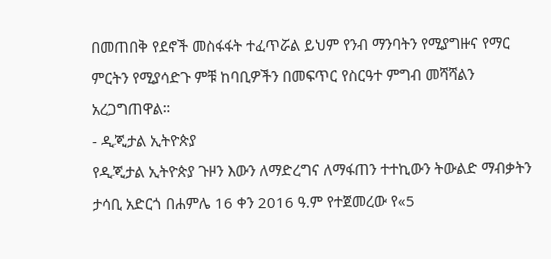በመጠበቅ የደኖች መስፋፋት ተፈጥሯል ይህም የንብ ማንባትን የሚያግዙና የማር ምርትን የሚያሳድጉ ምቹ ከባቢዎችን በመፍጥር የስርዓተ ምግብ መሻሻልን አረጋግጠዋል።
- ዲጂታል ኢትዮጵያ
የዲጂታል ኢትዮጵያ ጉዞን እውን ለማድረግና ለማፋጠን ተተኪውን ትውልድ ማብቃትን ታሳቢ አድርጎ በሐምሌ 16 ቀን 2016 ዓ.ም የተጀመረው የ«5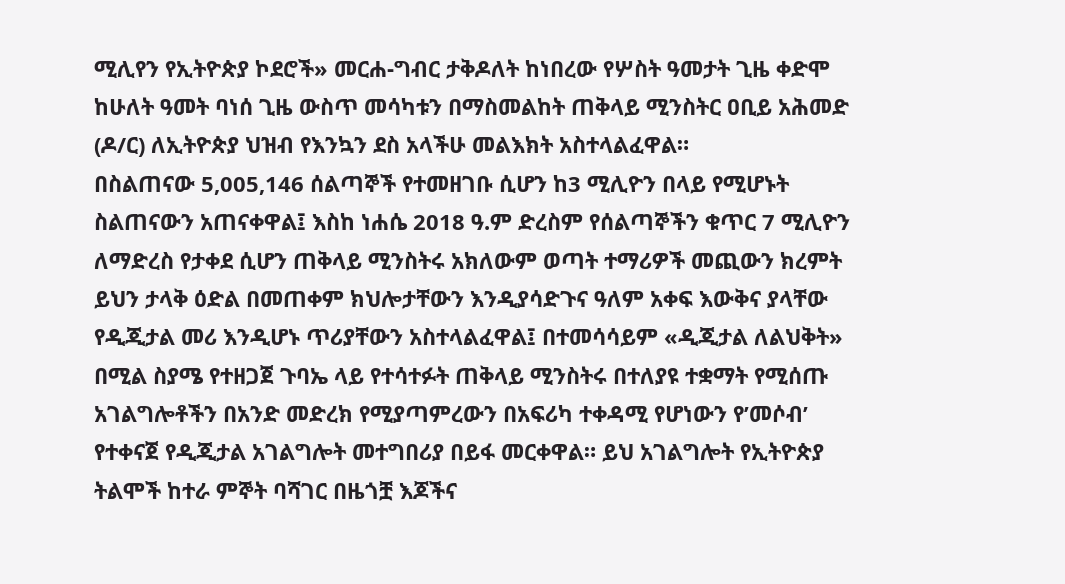ሚሊየን የኢትዮጵያ ኮደሮች» መርሐ-ግብር ታቅዶለት ከነበረው የሦስት ዓመታት ጊዜ ቀድሞ ከሁለት ዓመት ባነሰ ጊዜ ውስጥ መሳካቱን በማስመልከት ጠቅላይ ሚንስትር ዐቢይ አሕመድ (ዶ/ር) ለኢትዮጵያ ህዝብ የእንኳን ደስ አላችሁ መልእክት አስተላልፈዋል።
በስልጠናው 5,005,146 ሰልጣኞች የተመዘገቡ ሲሆን ከ3 ሚሊዮን በላይ የሚሆኑት ስልጠናውን አጠናቀዋል፤ እስከ ነሐሴ 2018 ዓ.ም ድረስም የሰልጣኞችን ቁጥር 7 ሚሊዮን ለማድረስ የታቀደ ሲሆን ጠቅላይ ሚንስትሩ አክለውም ወጣት ተማሪዎች መጪውን ክረምት ይህን ታላቅ ዕድል በመጠቀም ክህሎታቸውን እንዲያሳድጉና ዓለም አቀፍ እውቅና ያላቸው የዲጂታል መሪ እንዲሆኑ ጥሪያቸውን አስተላልፈዋል፤ በተመሳሳይም «ዲጂታል ለልህቅት» በሚል ስያሜ የተዘጋጀ ጉባኤ ላይ የተሳተፉት ጠቅላይ ሚንስትሩ በተለያዩ ተቋማት የሚሰጡ አገልግሎቶችን በአንድ መድረክ የሚያጣምረውን በአፍሪካ ተቀዳሚ የሆነውን የ’መሶብ’ የተቀናጀ የዲጂታል አገልግሎት መተግበሪያ በይፋ መርቀዋል። ይህ አገልግሎት የኢትዮጵያ ትልሞች ከተራ ምኞት ባሻገር በዜጎቿ እጆችና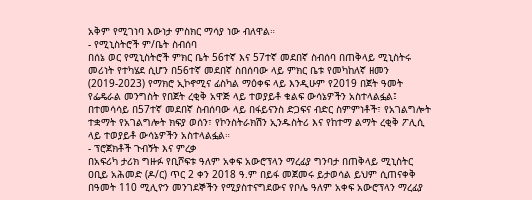አቅም የሚገነባ እውነታ ምስክር ማሳያ ነው ብለዋል።
- የሚኒስትሮች ም/ቤት ስብሰባ
በሰኔ ወር የሚኒስትሮች ምክር ቤት 56ተኛ እና 57ተኛ መደበኛ ስብሰባ በጠቅላይ ሚኒስትሩ መሪነት የተካሄደ ሲሆን በ56ተኛ መደበኛ ስበሰባው ላይ ምክር ቤቱ የመካከለኛ ዘመን (2019-2023) የማክሮ ኢኮኖሚና ፊስካል ማዕቀፍ ላይ እንዲሁም የ2019 በጀት ዓመት የፌዴራል መንግስት የበጀት ረቂቅ አዋጅ ላይ ተወያይቶ ቁልፍ ውሳኔዎችን አስተላልፏል፤ በተመሳሳይ በ57ተኛ መደበኛ ስብሰባው ላይ በፋይናንስ ድጋፍና ብድር ስምምነቶች፣ የአገልግሎት ተቋማት የአገልግሎት ክፍያ ወሰን፣ የኮንስትራክሽን ኢንዱስትሪ እና የከተማ ልማት ረቂቅ ፖሊሲ ላይ ተወያይቶ ውሳኔዎችን አስተላልፏል።
- ፕሮጀክቶች ጉብኝት እና ምረቃ
በአፍሪካ ታሪክ ግዙፉ የቢሾፍቱ ዓለም አቀፍ አውሮፕላን ማረፊያ ግንባታ በጠቅላይ ሚኒስትር ዐቢይ አሕመድ (ዶ/ር) ጥር 2 ቀን 2018 ዓ.ም በይፋ መጀመሩ ይታወሳል ይህም ሲጠናቀቅ በዓመት 110 ሚሊዮን መንገደኞችን የሚያስተናግደውና የቦሌ ዓለም አቀፍ አውሮፕላን ማረፊያ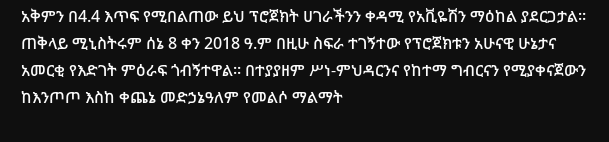አቅምን በ4.4 እጥፍ የሚበልጠው ይህ ፕሮጀክት ሀገራችንን ቀዳሚ የአቪዬሽን ማዕከል ያደርጋታል። ጠቅላይ ሚኒስትሩም ሰኔ 8 ቀን 2018 ዓ.ም በዚሁ ስፍራ ተገኝተው የፕሮጀክቱን አሁናዊ ሁኔታና አመርቂ የእድገት ምዕራፍ ጎብኝተዋል። በተያያዘም ሥነ-ምህዳርንና የከተማ ግብርናን የሚያቀናጀውን ከእንጦጦ እስከ ቀጨኔ መድኃኔዓለም የመልሶ ማልማት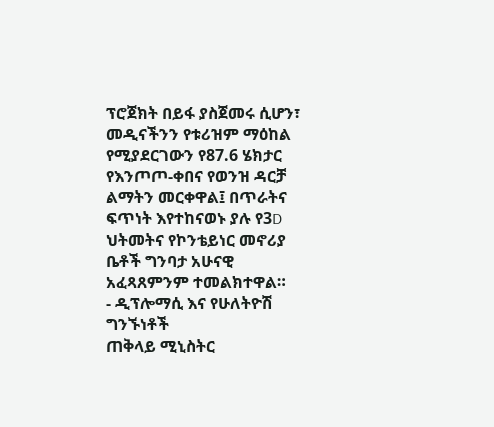ፕሮጀክት በይፋ ያስጀመሩ ሲሆን፣ መዲናችንን የቱሪዝም ማዕከል የሚያደርገውን የ87.6 ሄክታር የእንጦጦ-ቀበና የወንዝ ዳርቻ ልማትን መርቀዋል፤ በጥራትና ፍጥነት እየተከናወኑ ያሉ የ3D ህትመትና የኮንቴይነር መኖሪያ ቤቶች ግንባታ አሁናዊ አፈጻጸምንም ተመልክተዋል።
- ዲፕሎማሲ እና የሁለትዮሽ ግንኙነቶች
ጠቅላይ ሚኒስትር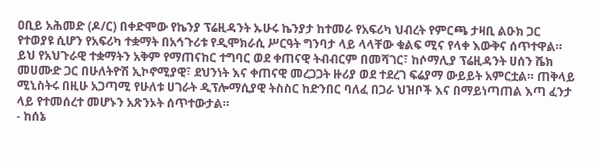ዐቢይ አሕመድ (ዶ/ር) በቀድሞው የኬንያ ፕሬዚዳንት ኡሁሩ ኬንያታ ከተመራ የአፍሪካ ህብረት የምርጫ ታዛቢ ልዑክ ጋር የተወያዩ ሲሆን የአፍሪካ ተቋማት በአኅጉሪቱ የዲሞክራሲ ሥርዓት ግንባታ ላይ ላላቸው ቁልፍ ሚና የላቀ እውቅና ሰጥተዋል። ይህ የአህጉራዊ ተቋማትን አቅም የማጠናከር ተግባር ወደ ቀጠናዊ ትብብርም በመሻገር፣ ከሶማሊያ ፕሬዚዳንት ሀሰን ሼክ መሀሙድ ጋር በሁለትዮሽ ኢኮኖሚያዊ፣ ደህንነት እና ቀጠናዊ መረጋጋት ዙሪያ ወደ ተደረገ ፍሬያማ ውይይት አምርቷል። ጠቅላይ ሚኒስትሩ በዚሁ አጋጣሚ የሁለቱ ሀገራት ዲፕሎማሲያዊ ትስስር ከድንበር ባለፈ በጋራ ህዝቦች እና በማይነጣጠል እጣ ፈንታ ላይ የተመሰረተ መሆኑን አጽንኦት ሰጥተውታል።
- ከሰኔ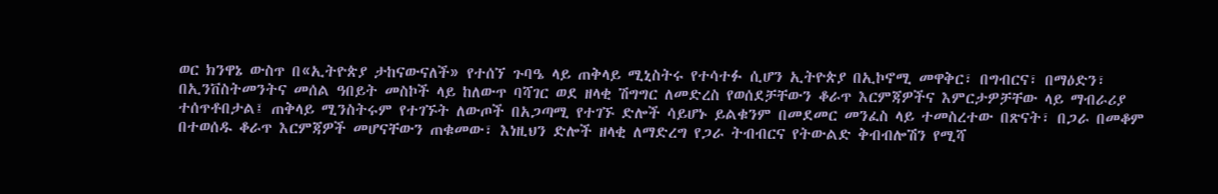ወር ክንዋኔ ውስጥ በ«ኢትዮጵያ ታከናውናለች» የተሰኘ ጉባዔ ላይ ጠቅላይ ሚኒስትሩ የተሳተፉ ሲሆን ኢትዮጵያ በኢኮኖሚ መዋቅር፣ በግብርና፣ በማዕድን፣ በኢንቨስትመንትና መሰል ዓበይት መስኮች ላይ ከለውጥ ባሻገር ወደ ዘላቂ ሽግግር ለመድረስ የወሰደቻቸውን ቆራጥ እርምጃዎችና እምርታዎቻቸው ላይ ማብራሪያ ተሰጥቶበታል፤ ጠቅላይ ሚንስትሩም የተገኙት ለውጦች በአጋጣሚ የተገኙ ድሎች ሳይሆኑ ይልቁንም በመደመር መንፈስ ላይ ተመስረተው በጽናት፣ በጋራ በመቆም በተወሰዱ ቆራጥ እርምጃዎች መሆናቸውን ጠቁመው፣ እነዚህን ድሎች ዘላቂ ለማድረግ የጋራ ትብብርና የትውልድ ቅብብሎሽን የሚሻ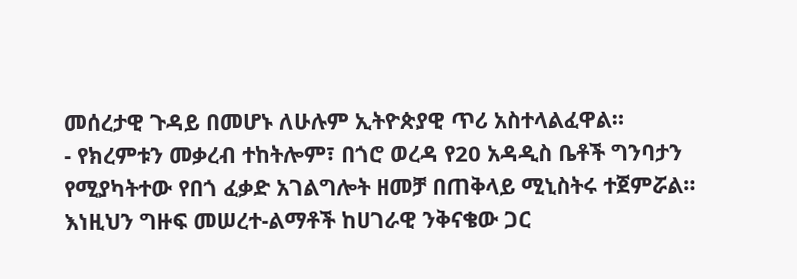መሰረታዊ ጉዳይ በመሆኑ ለሁሉም ኢትዮጵያዊ ጥሪ አስተላልፈዋል።
- የክረምቱን መቃረብ ተከትሎም፣ በጎሮ ወረዳ የ20 አዳዲስ ቤቶች ግንባታን የሚያካትተው የበጎ ፈቃድ አገልግሎት ዘመቻ በጠቅላይ ሚኒስትሩ ተጀምሯል። እነዚህን ግዙፍ መሠረተ-ልማቶች ከሀገራዊ ንቅናቄው ጋር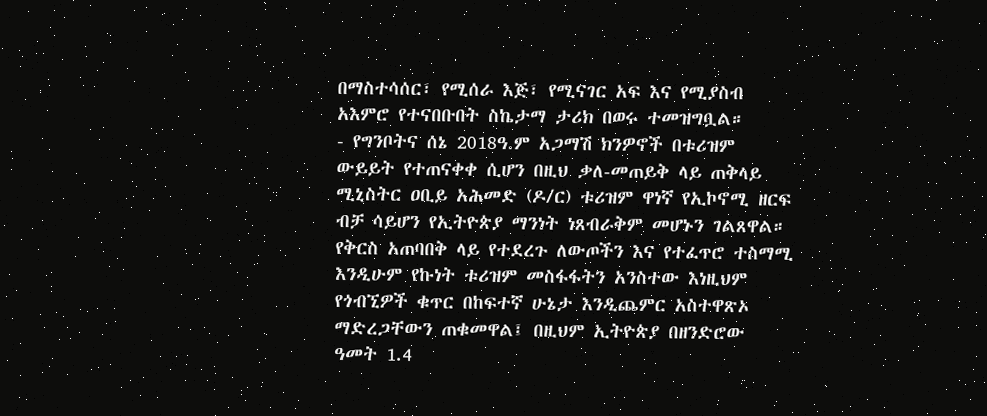በማስተሳሰር፣ የሚሰራ እጅ፣ የሚናገር አፍ እና የሚያስብ አእምሮ የተናበቡበት ስኬታማ ታሪክ በወሩ ተመዝግቧል።
- የግንቦትና ሰኔ 2018ዓ.ም አጋማሽ ክንዎኖች በቱሪዝም ውይይት የተጠናቀቀ ሲሆን በዚህ ቃለ-መጠይቅ ላይ ጠቅላይ ሚኒስትር ዐቢይ አሕመድ (ዶ/ር) ቱሪዝም ዋነኛ የኢኮኖሚ ዘርፍ ብቻ ሳይሆን የኢትዮጵያ ማንነት ነጸብራቅም መሆኑን ገልጸዋል። የቅርስ አጠባበቅ ላይ የተደረጉ ለውጦችን እና የተፈጥሮ ተስማሚ እንዲሁም የኩነት ቱሪዝም መስፋፋትን አንስተው እነዚህም የጎብኚዎች ቁጥር በከፍተኛ ሁኔታ እንዲጨምር አስተዋጽኦ ማድረጋቸውን ጠቁመዋል፤ በዚህም ኢትዮጵያ በዘንድሮው ዓመት 1.4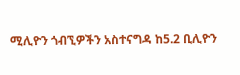ሚሊዮን ጎብኚዎችን አስተናግዳ ከ5.2 ቢሊዮን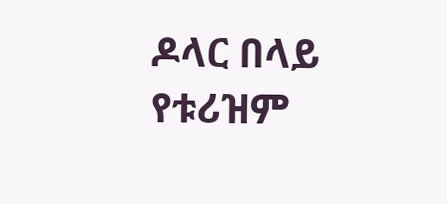ዶላር በላይ የቱሪዝም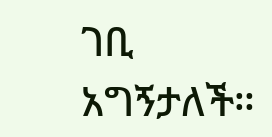ገቢ አግኝታለች።